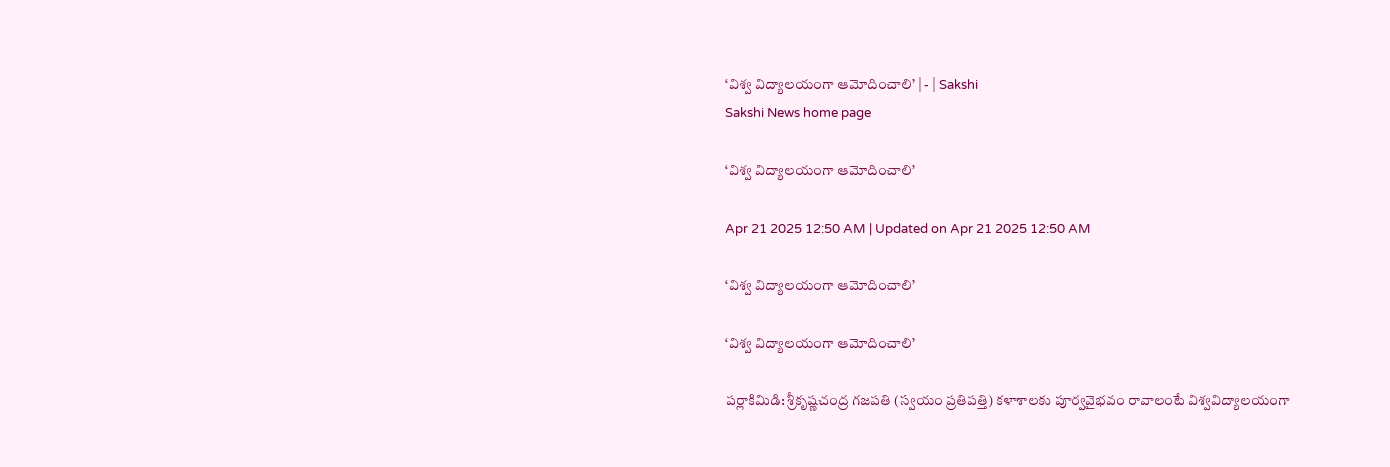‘విశ్వ విద్యాలయంగా ఆమోదించాలి’ | - | Sakshi
Sakshi News home page

‘విశ్వ విద్యాలయంగా ఆమోదించాలి’

Apr 21 2025 12:50 AM | Updated on Apr 21 2025 12:50 AM

‘విశ్వ విద్యాలయంగా ఆమోదించాలి’

‘విశ్వ విద్యాలయంగా ఆమోదించాలి’

పర్లాకిమిడి: శ్రీకృష్ణచంద్ర గజపతి (స్వయం ప్రతిపత్తి) కళాశాలకు పూర్వవైభవం రావాలంటే విశ్వవిద్యాలయంగా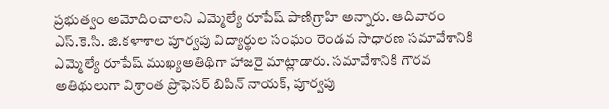ప్రభుత్వం అమోదించాలని ఎమ్మెల్యే రూపేష్‌ పాణిగ్రాహి అన్నారు. ఆదివారం ఎస్‌.కె.సి. జి.కళాశాల పూర్వపు విద్యార్థుల సంఘం రెండవ సాధారణ సమావేశానికి ఎమ్మెల్యే రూపేష్‌ ముఖ్యఅతిథిగా హాజరై మాట్లాడారు. సమావేశానికి గౌరవ అతిథులుగా విశ్రాంత ప్రొఫెసర్‌ బిపిన్‌ నాయక్‌, పూర్వపు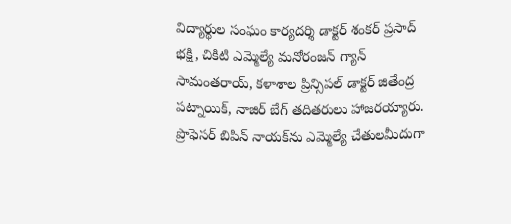విద్యార్థుల సంఘం కార్యదర్శి డాక్టర్‌ శంకర్‌ ప్రసాద్‌ భక్షి, చికిటి ఎమ్మెల్యే మనోరంజన్‌ గ్యాన్‌ సామంతరాయ్‌, కళాశాల ప్రిన్సిపల్‌ డాక్టర్‌ జితేంద్ర పట్నాయిక్‌, నాజిర్‌ బేగ్‌ తదితరులు హాజరయ్యారు. ప్రొఫెసర్‌ బిపిన్‌ నాయక్‌ను ఎమ్మెల్యే చేతులమీదుగా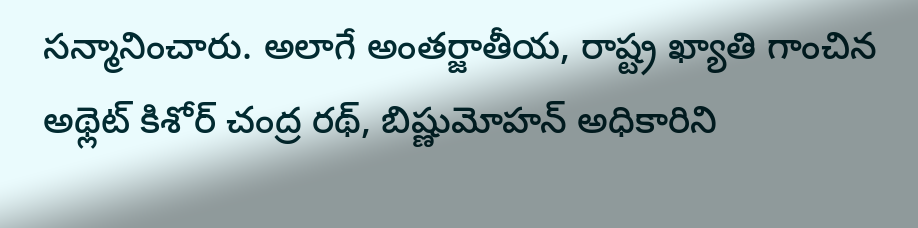సన్మానించారు. అలాగే అంతర్జాతీయ, రాష్ట్ర ఖ్యాతి గాంచిన అథ్లెట్‌ కిశోర్‌ చంద్ర రథ్‌, బిష్ణుమోహన్‌ అధికారిని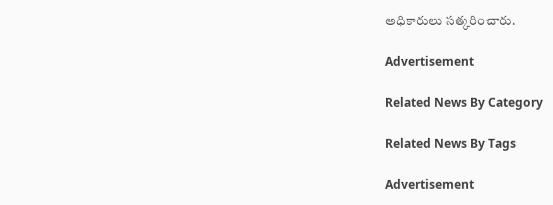అధికారులు సత్కరించారు.

Advertisement

Related News By Category

Related News By Tags

Advertisement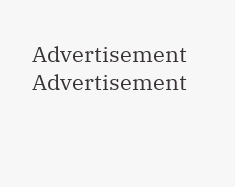Advertisement
Advertisement